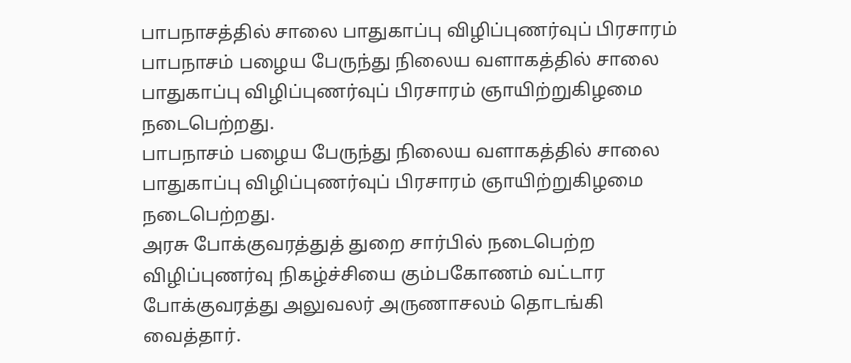பாபநாசத்தில் சாலை பாதுகாப்பு விழிப்புணர்வுப் பிரசாரம்
பாபநாசம் பழைய பேருந்து நிலைய வளாகத்தில் சாலை பாதுகாப்பு விழிப்புணர்வுப் பிரசாரம் ஞாயிற்றுகிழமை நடைபெற்றது.
பாபநாசம் பழைய பேருந்து நிலைய வளாகத்தில் சாலை பாதுகாப்பு விழிப்புணர்வுப் பிரசாரம் ஞாயிற்றுகிழமை நடைபெற்றது.
அரசு போக்குவரத்துத் துறை சார்பில் நடைபெற்ற விழிப்புணர்வு நிகழ்ச்சியை கும்பகோணம் வட்டார போக்குவரத்து அலுவலர் அருணாசலம் தொடங்கி வைத்தார்.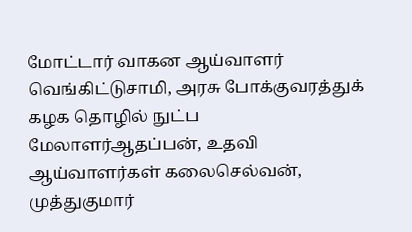மோட்டார் வாகன ஆய்வாளர் வெங்கிட்டுசாமி, அரசு போக்குவரத்துக் கழக தொழில் நுட்ப மேலாளர்ஆதப்பன், உதவி ஆய்வாளர்கள் கலைசெல்வன், முத்துகுமார்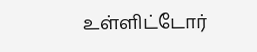உள்ளிட்டோர்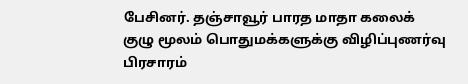பேசினர். தஞ்சாவூர் பாரத மாதா கலைக் குழு மூலம் பொதுமக்களுக்கு விழிப்புணர்வு பிரசாரம்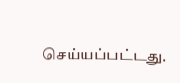செய்யப்பட்டது.